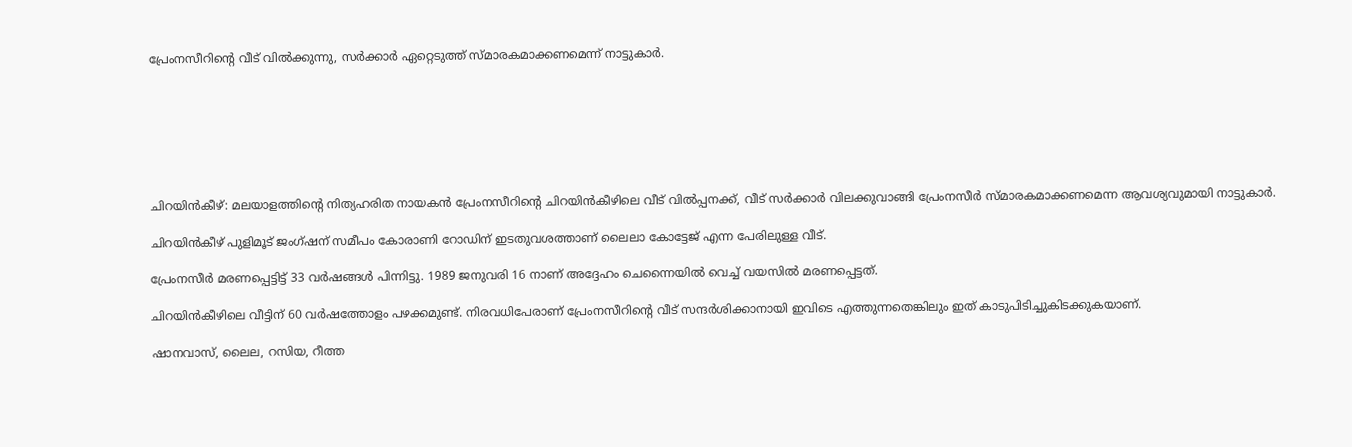പ്രേംനസീറിന്റെ വീട് വില്‍ക്കുന്നു, സര്‍ക്കാര്‍ ഏറ്റെടുത്ത് സ്മാരകമാക്കണമെന്ന് നാട്ടുകാര്‍.







ചിറയിന്‍കീഴ്: മലയാളത്തിന്റെ നിത്യഹരിത നായകന്‍ പ്രേംനസീറിന്റെ ചിറയിന്‍കീഴിലെ വീട് വില്‍പ്പനക്ക്, വീട് സര്‍ക്കാര്‍ വിലക്കുവാങ്ങി പ്രേംനസീര്‍ സ്മാരകമാക്കണമെന്ന ആവശ്യവുമായി നാട്ടുകാര്‍.

ചിറയിന്‍കീഴ് പുളിമൂട് ജംഗ്ഷന് സമീപം കോരാണി റോഡിന് ഇടതുവശത്താണ് ലൈലാ കോട്ടേജ് എന്ന പേരിലുള്ള വീട്.

പ്രേംനസീര്‍ മരണപ്പെട്ടിട്ട് 33 വര്‍ഷങ്ങള്‍ പിന്നിട്ടു. 1989 ജനുവരി 16 നാണ് അദ്ദേഹം ചെന്നൈയില്‍ വെച്ച് വയസില്‍ മരണപ്പെട്ടത്.

ചിറയിന്‍കീഴിലെ വീട്ടിന് 60 വര്‍ഷത്തോളം പഴക്കമുണ്ട്. നിരവധിപേരാണ് പ്രേംനസീറിന്റെ വീട് സന്ദര്‍ശിക്കാനായി ഇവിടെ എത്തുന്നതെങ്കിലും ഇത് കാടുപിടിച്ചുകിടക്കുകയാണ്.

ഷാനവാസ്, ലൈല, റസിയ, റീത്ത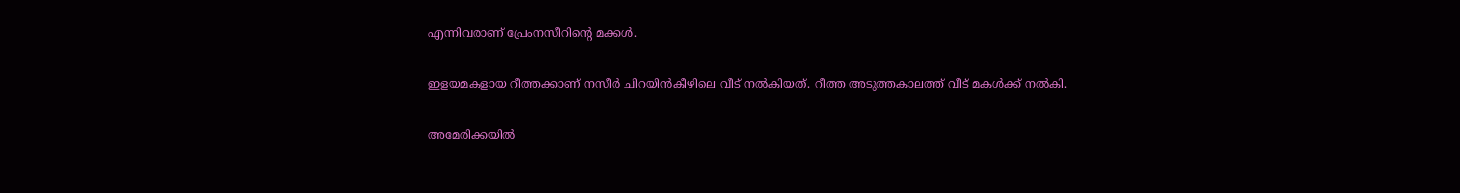എന്നിവരാണ് പ്രേംനസീറിന്റെ മക്കള്‍.

ഇളയമകളായ റീത്തക്കാണ് നസീര്‍ ചിറയിന്‍കീഴിലെ വീട് നല്‍കിയത്. റീത്ത അടുത്തകാലത്ത് വീട് മകള്‍ക്ക് നല്‍കി.

അമേരിക്കയില്‍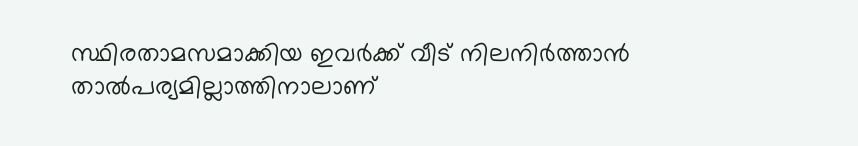സ്ഥിരതാമസമാക്കിയ ഇവര്‍ക്ക് വീട് നിലനിര്‍ത്താന്‍ താല്‍പര്യമില്ലാത്തിനാലാണ്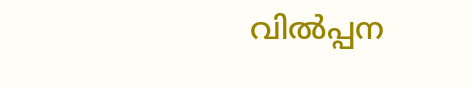വില്‍പ്പന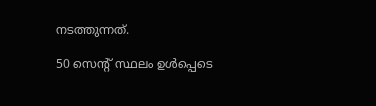നടത്തുന്നത്.

50 സെന്റ് സ്ഥലം ഉള്‍പ്പെടെ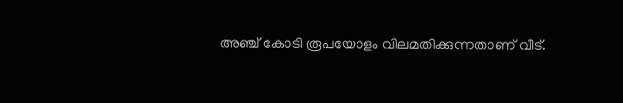അഞ്ച് കോടി രൂപയോളം വിലമതിക്കുന്നതാണ് വീട്.